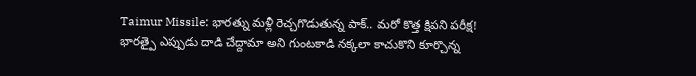Taimur Missile: భారత్ను మళ్లీ రెచ్చగొడుతున్న పాక్.. మరో కొత్త క్షిపని పరీక్ష!
భారత్పై ఎప్పుడు దాడి చేద్దామా అని గుంటకాడి నక్కలా కాచుకొని కూర్చొన్న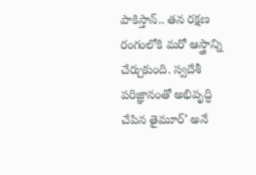పాకిస్తాన్.. తన రక్షణ రంగంలోకి మరో ఆస్త్రాన్ని చేర్చుకుంది. స్వదేశీ పరిజ్ఞానంతో అభివృద్ధి చేపిన తైమూర్’ అనే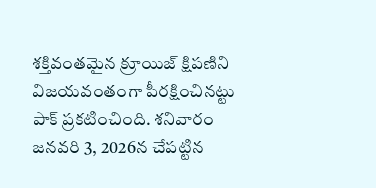శక్తివంతమైన క్రూయిజ్ క్షిపణిని విజయవంతంగా పీరక్షించినట్టు పాక్ ప్రకటించింది. శనివారం జనవరి 3, 2026న చేపట్టిన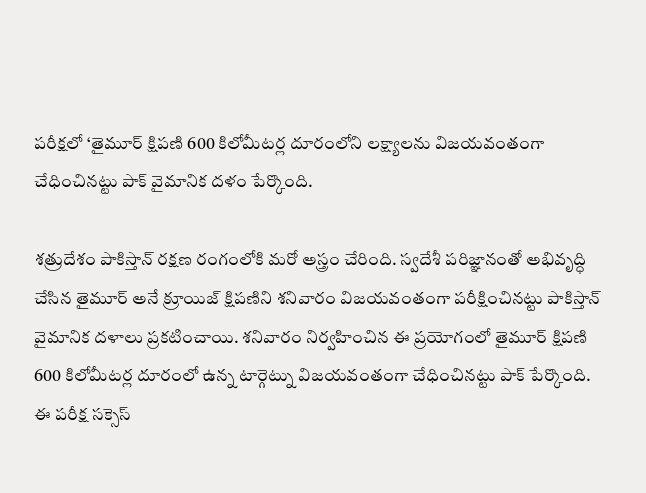పరీక్షలో ‘తైమూర్ క్షిపణి 600 కిలోమీటర్ల దూరంలోని లక్ష్యాలను విజయవంతంగా చేధించినట్టు పాక్ వైమానిక దళం పేర్కొంది.

శత్రుదేశం పాకిస్తాన్ రక్షణ రంగంలోకి మరో అస్త్రం చేరింది. స్వదేశీ పరిజ్ఞానంతో అభివృద్ధి చేసిన తైమూర్ అనే క్రూయిజ్ క్షిపణిని శనివారం విజయవంతంగా పరీక్షించినట్టు పాకిస్తాన్ వైమానిక దళాలు ప్రకటించాయి. శనివారం నిర్వహించిన ఈ ప్రయోగంలో తైమూర్ క్షిపణి 600 కిలోమీటర్ల దూరంలో ఉన్న టార్గెట్ను విజయవంతంగా చేధించినట్టు పాక్ పేర్కొంది. ఈ పరీక్ష సక్సెస్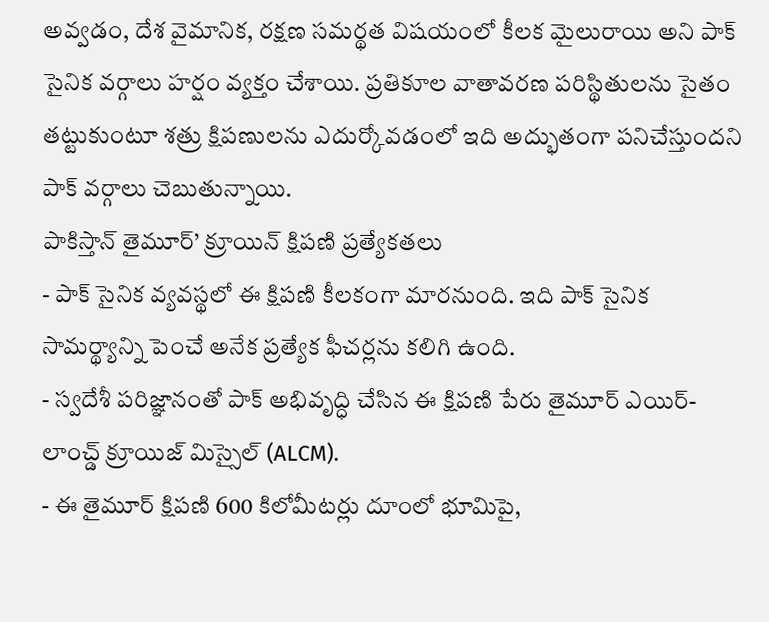అవ్వడం, దేశ వైమానిక, రక్షణ సమర్థత విషయంలో కీలక మైలురాయి అని పాక్ సైనిక వర్గాలు హర్షం వ్యక్తం చేశాయి. ప్రతికూల వాతావరణ పరిస్థితులను సైతం తట్టుకుంటూ శత్రు క్షిపణులను ఎదుర్కోవడంలో ఇది అద్భుతంగా పనిచేస్తుందని పాక్ వర్గాలు చెబుతున్నాయి.
పాకిస్తాన్ తైమూర్’ క్రూయిన్ క్షిపణి ప్రత్యేకతలు
- పాక్ సైనిక వ్యవస్థలో ఈ క్షిపణి కీలకంగా మారనుంది. ఇది పాక్ సైనిక సామర్థ్యాన్ని పెంచే అనేక ప్రత్యేక ఫీచర్లను కలిగి ఉంది.
- స్వదేశీ పరిజ్ఞానంతో పాక్ అభివృద్ధి చేసిన ఈ క్షిపణి పేరు తైమూర్ ఎయిర్-లాంచ్డ్ క్రూయిజ్ మిస్సైల్ (ALCM).
- ఈ తైమూర్ క్షిపణి 600 కిలోమీటర్లు దూంలో భూమిపై,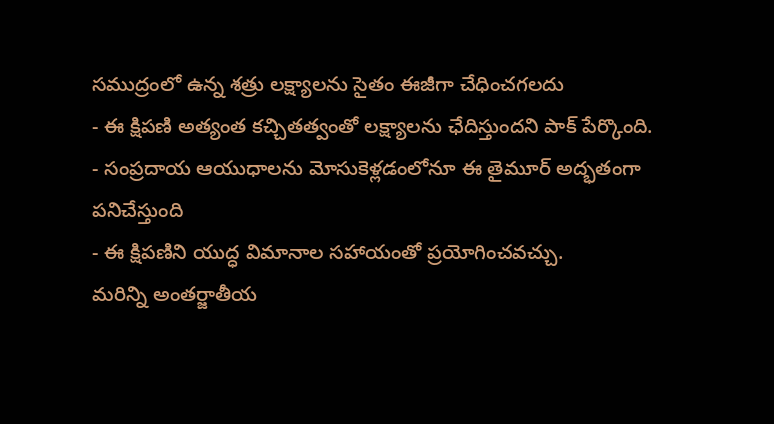సముద్రంలో ఉన్న శత్రు లక్ష్యాలను సైతం ఈజీగా చేధించగలదు
- ఈ క్షిపణి అత్యంత కచ్చితత్వంతో లక్ష్యాలను ఛేదిస్తుందని పాక్ పేర్కొంది.
- సంప్రదాయ ఆయుధాలను మోసుకెళ్లడంలోనూ ఈ తైమూర్ అద్భతంగా పనిచేస్తుంది
- ఈ క్షిపణిని యుద్ధ విమానాల సహాయంతో ప్రయోగించవచ్చు.
మరిన్ని అంతర్జాతీయ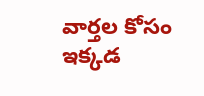వార్తల కోసం ఇక్కడ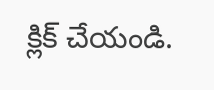క్లిక్ చేయండి.